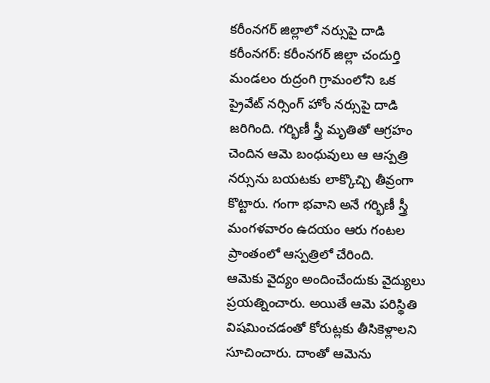కరీంనగర్ జిల్లాలో నర్సుపై దాడి
కరీంనగర్: కరీంనగర్ జిల్లా చందుర్తి మండలం రుద్రంగి గ్రామంలోని ఒక ప్రైవేట్ నర్సింగ్ హోం నర్సుపై దాడి జరిగింది. గర్భిణీ స్త్రీ మృతితో ఆగ్రహం చెందిన ఆమె బంధువులు ఆ ఆస్పత్రి నర్సును బయటకు లాక్కొచ్చి తీవ్రంగా కొట్టారు. గంగా భవాని అనే గర్భిణీ స్త్రీ మంగళవారం ఉదయం ఆరు గంటల ప్రాంతంలో ఆస్పత్రిలో చేరింది.
ఆమెకు వైద్యం అందించేందుకు వైద్యులు ప్రయత్నించారు. అయితే ఆమె పరిస్థితి విషమించడంతో కోరుట్లకు తీసికెళ్లాలని సూచించారు. దాంతో ఆమెను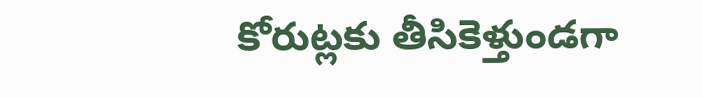కోరుట్లకు తీసికెళ్తుండగా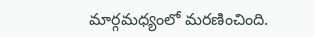మార్గమధ్యంలో మరణించింది.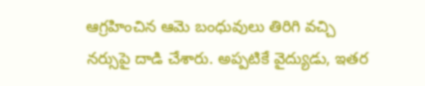ఆగ్రహించిన ఆమె బంధువులు తిరిగి వచ్చి నర్సుపై దాడి చేశారు. అప్పటికే వైద్యుడు, ఇతర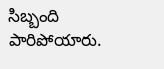సిబ్బంది పారిపోయారు.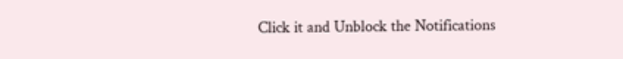Click it and Unblock the Notifications